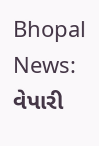Bhopal News: વેપારી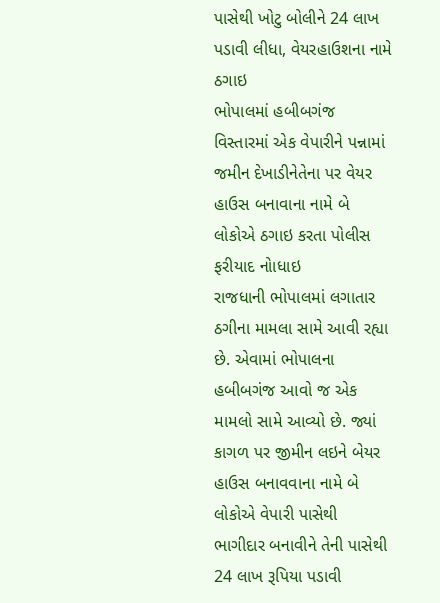પાસેથી ખોટુ બોલીને 24 લાખ પડાવી લીધા, વેયરહાઉશના નામે ઠગાઇ
ભોપાલમાં હબીબગંજ વિસ્તારમાં એક વેપારીને પન્નામાં જમીન દેખાડીનેતેના પર વેયર હાઉસ બનાવાના નામે બે લોકોએ ઠગાઇ કરતા પોલીસ ફરીયાદ નોાધાઇ
રાજધાની ભોપાલમાં લગાતાર ઠગીના મામલા સામે આવી રહ્યા છે. એવામાં ભોપાલના હબીબગંજ આવો જ એક મામલો સામે આવ્યો છે. જ્યાં કાગળ પર જીમીન લઇને બેયર હાઉસ બનાવવાના નામે બે લોકોએ વેપારી પાસેથી ભાગીદાર બનાવીને તેની પાસેથી 24 લાખ રૂપિયા પડાવી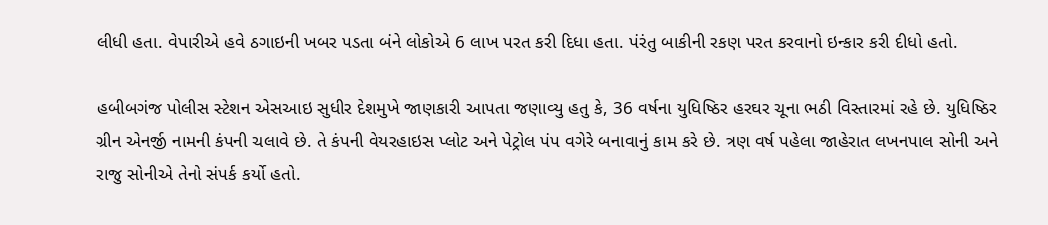લીધી હતા. વેપારીએ હવે ઠગાઇની ખબર પડતા બંને લોકોએ 6 લાખ પરત કરી દિધા હતા. પંરંતુ બાકીની રકણ પરત કરવાનો ઇન્કાર કરી દીધો હતો.

હબીબગંજ પોલીસ સ્ટેશન એસઆઇ સુધીર દેશમુખે જાણકારી આપતા જણાવ્યુ હતુ કે, 36 વર્ષના યુધિષ્ઠિર હરઘર ચૂના ભઠી વિસ્તારમાં રહે છે. યુધિષ્ઠિર ગ્રીન એનર્જી નામની કંપની ચલાવે છે. તે કંપની વેયરહાઇસ પ્લોટ અને પેટ્રોલ પંપ વગેરે બનાવાનું કામ કરે છે. ત્રણ વર્ષ પહેલા જાહેરાત લખનપાલ સોની અને રાજુ સોનીએ તેનો સંપર્ક કર્યો હતો.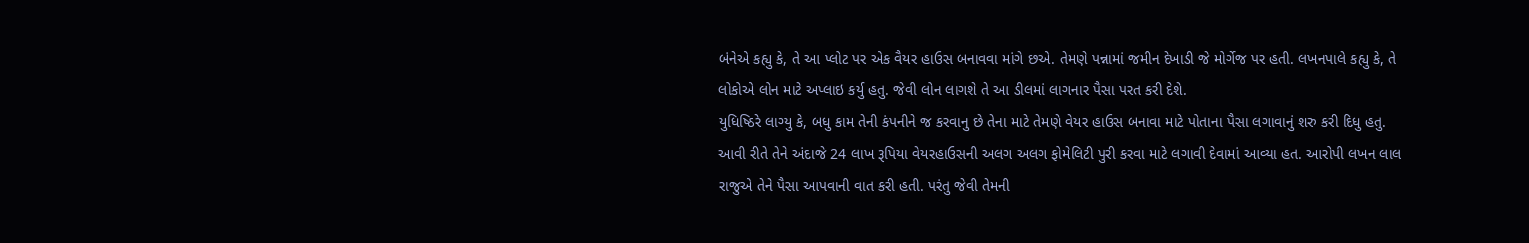બંનેએ કહ્યુ કે, તે આ પ્લોટ પર એક વૈયર હાઉસ બનાવવા માંગે છએ. તેમણે પન્નામાં જમીન દેખાડી જે મોર્ગેજ પર હતી. લખનપાલે કહ્યુ કે, તે લોકોએ લોન માટે અપ્લાઇ કર્યુ હતુ. જેવી લોન લાગશે તે આ ડીલમાં લાગનાર પૈસા પરત કરી દેશે.
યુધિષ્ઠિરે લાગ્યુ કે, બધુ કામ તેની કંપનીને જ કરવાનુ છે તેના માટે તેમણે વેયર હાઉસ બનાવા માટે પોતાના પૈસા લગાવાનું શરુ કરી દિધુ હતુ. આવી રીતે તેને અંદાજે 24 લાખ રૂપિયા વેયરહાઉસની અલગ અલગ ફોમેલિટી પુરી કરવા માટે લગાવી દેવામાં આવ્યા હત. આરોપી લખન લાલ રાજુએ તેને પૈસા આપવાની વાત કરી હતી. પરંતુ જેવી તેમની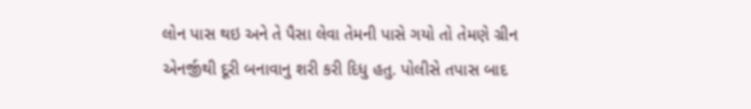લોન પાસ થઇ અને તે પૈસા લેવા તેમની પાસે ગયો તો તેમણે ગ્રીન એનર્જીથી દૂરી બનાવાનુ શરી કરી દિધુ હતુ. પોલીસે તપાસ બાદ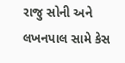રાજુ સોની અને લખનપાલ સામે કેસ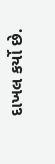દાખલ કર્યો છે.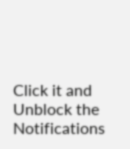Click it and Unblock the Notifications